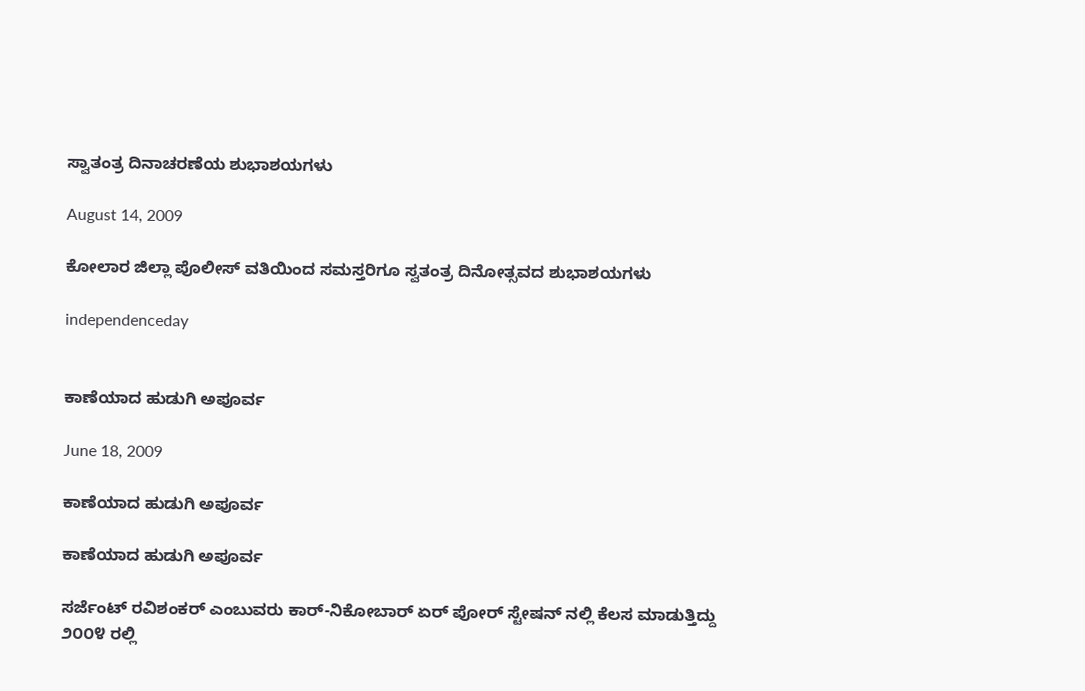ಸ್ವಾತಂತ್ರ ದಿನಾಚರಣೆಯ ಶುಭಾಶಯಗಳು

August 14, 2009

ಕೋಲಾರ ಜಿಲ್ಲಾ ಪೊಲೀಸ್ ವತಿಯಿಂದ ಸಮಸ್ತರಿಗೂ ಸ್ವತಂತ್ರ ದಿನೋತ್ಸವದ ಶುಭಾಶಯಗಳು

independenceday


ಕಾಣೆಯಾದ ಹುಡುಗಿ ಅಪೂರ್ವ

June 18, 2009

ಕಾಣೆಯಾದ ಹುಡುಗಿ ಅಪೂರ್ವ

ಕಾಣೆಯಾದ ಹುಡುಗಿ ಅಪೂರ್ವ

ಸರ್ಜೆಂಟ್ ರವಿಶಂಕರ್‍ ಎಂಬುವರು ಕಾರ್‍-ನಿಕೋಬಾರ್‍ ಏರ್‍ ಪೋರ್‍ ಸ್ಟೇಷನ್ ನಲ್ಲಿ ಕೆಲಸ ಮಾಡುತ್ತಿದ್ದು ೨೦೦೪ ರಲ್ಲಿ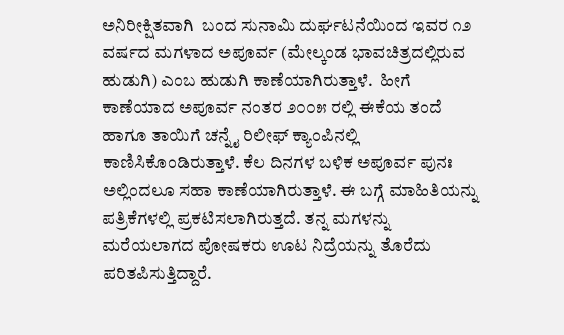ಅನಿರೀಕ್ಷಿತವಾಗಿ  ಬಂದ ಸುನಾಮಿ ದುರ್ಘಟನೆಯಿಂದ ಇವರ ೧೨ ವರ್ಷದ ಮಗಳಾದ ಅಪೂರ್ವ (ಮೇಲ್ಕಂಡ ಭಾವಚಿತ್ರದಲ್ಲಿರುವ ಹುಡುಗಿ) ಎಂಬ ಹುಡುಗಿ ಕಾಣೆಯಾಗಿರುತ್ತಾಳೆ.  ಹೀಗೆ ಕಾಣೆಯಾದ ಅಪೂರ್ವ ನಂತರ ೨೦೦೫ ರಲ್ಲಿ ಈಕೆಯ ತಂದೆ ಹಾಗೂ ತಾಯಿಗೆ ಚನ್ನೈ ರಿಲೀಫ್ ಕ್ಯಾಂಪಿನಲ್ಲಿ ಕಾಣಿಸಿಕೊಂಡಿರುತ್ತಾಳೆ. ಕೆಲ ದಿನಗಳ ಬಳಿಕ ಅಪೂರ್ವ ಪುನಃ ಅಲ್ಲಿಂದಲೂ ಸಹಾ ಕಾಣೆಯಾಗಿರುತ್ತಾಳೆ. ಈ ಬಗ್ಗೆ ಮಾಹಿತಿಯನ್ನು ಪತ್ರಿಕೆಗಳಲ್ಲಿ ಪ್ರಕಟಿಸಲಾಗಿರುತ್ತದೆ. ತನ್ನ ಮಗಳನ್ನು ಮರೆಯಲಾಗದ ಪೋಷಕರು ಊಟ ನಿದ್ರೆಯನ್ನು ತೊರೆದು ಪರಿತಪಿಸುತ್ತಿದ್ದಾರೆ.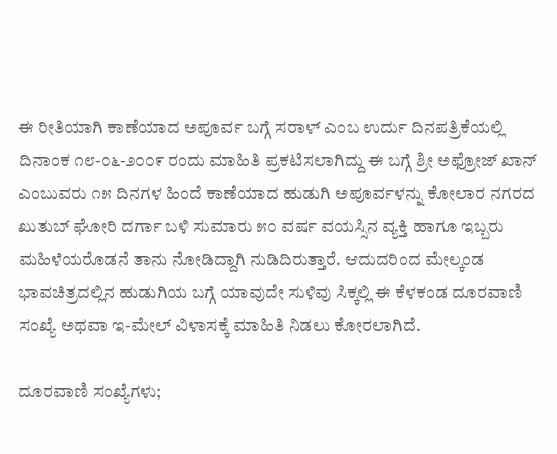ಈ ರೀತಿಯಾಗಿ ಕಾಣೆಯಾದ ಅಪೂರ್ವ ಬಗ್ಗೆ ಸರಾಳ್ ಎಂಬ ಉರ್ದು ದಿನಪತ್ರಿಕೆಯಲ್ಲಿ ದಿನಾಂಕ ೧೮-೦೬-೨೦೦೯ ರಂದು ಮಾಹಿತಿ ಪ್ರಕಟಿಸಲಾಗಿದ್ದು ಈ ಬಗ್ಗೆ ಶ್ರೀ ಅಫ್ರೋಜ್ ಖಾನ್ ಎಂಬುವರು ೧೫ ದಿನಗಳ ಹಿಂದೆ ಕಾಣೆಯಾದ ಹುಡುಗಿ ಅಪೂರ್ವಳನ್ನು ಕೋಲಾರ ನಗರದ ಖುತುಬ್ ಘೋರಿ ದರ್ಗಾ ಬಳಿ ಸುಮಾರು ೫೦ ವರ್ಷ ವಯಸ್ಸಿನ ವ್ಯಕ್ತಿ ಹಾಗೂ ಇಬ್ಬರು ಮಹಿಳೆಯರೊಡನೆ ತಾನು ನೋಡಿದ್ದಾಗಿ ನುಡಿದಿರುತ್ತಾರೆ. ಆದುದರಿಂದ ಮೇಲ್ಕಂಡ ಭಾವಚಿತ್ರದಲ್ಲಿನ ಹುಡುಗಿಯ ಬಗ್ಗೆ ಯಾವುದೇ ಸುಳಿವು ಸಿಕ್ಕಲ್ಲಿ ಈ ಕೆಳಕಂಡ ದೂರವಾಣಿ ಸಂಖ್ಯೆ ಅಥವಾ ಇ-ಮೇಲ್ ವಿಳಾಸಕ್ಕೆ ಮಾಹಿತಿ ನಿಡಲು ಕೋರಲಾಗಿದೆ.

ದೂರವಾಣಿ ಸಂಖ್ಯೆಗಳು;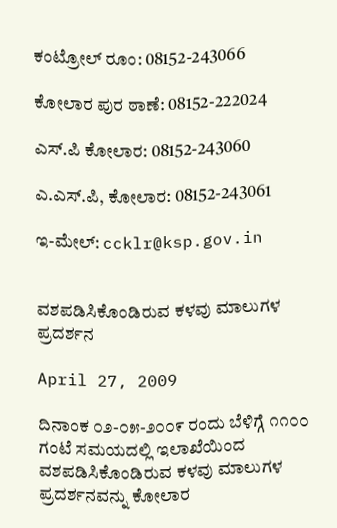ಕಂಟ್ರೋಲ್ ರೂಂ: 08152-243066

ಕೋಲಾರ ಪುರ ಠಾಣೆ: 08152-222024

ಎಸ್.ಪಿ ಕೋಲಾರ: 08152-243060

ಎ.ಎಸ್.ಪಿ, ಕೋಲಾರ: 08152-243061

ಇ-ಮೇಲ್: ccklr@ksp.gov.in


ವಶಪಡಿಸಿಕೊಂಡಿರುವ ಕಳವು ಮಾಲುಗಳ ಪ್ರದರ್ಶನ

April 27, 2009

ದಿನಾಂಕ ೦೨-೦೫-೨೦೦೯ ರಂದು ಬೆಳಿಗ್ಗೆ ೧೧೦೦ ಗಂಟೆ ಸಮಯದಲ್ಲಿ ಇಲಾಖೆಯಿಂದ ವಶಪಡಿಸಿಕೊಂಡಿರುವ ಕಳವು ಮಾಲುಗಳ ಪ್ರದರ್ಶನವನ್ನು ಕೋಲಾರ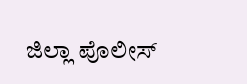ಜಿಲ್ಲಾ ಪೊಲೀಸ್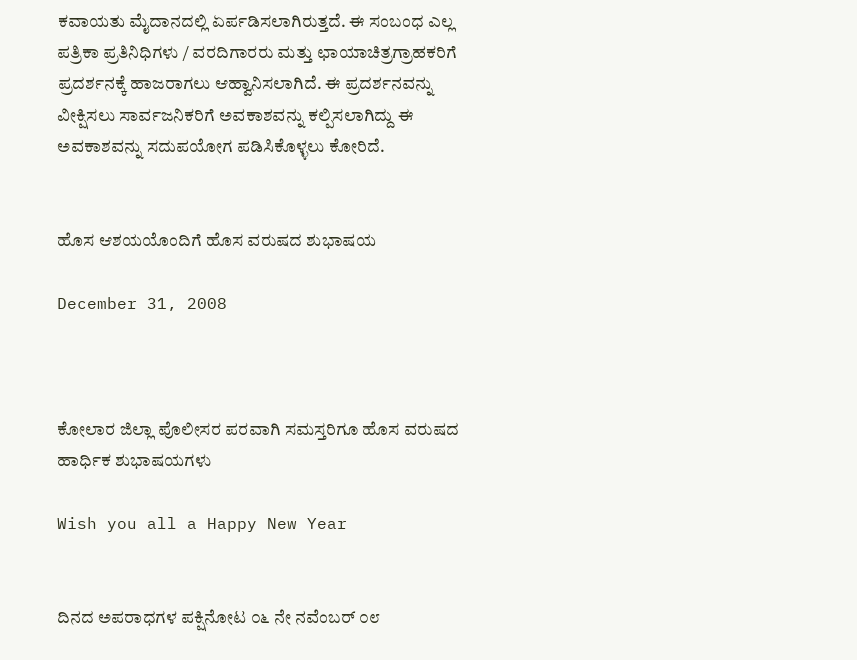ಕವಾಯತು ಮೈದಾನದಲ್ಲಿ ಏರ್ಪಡಿಸಲಾಗಿರುತ್ತದೆ. ಈ ಸಂಬಂಧ ಎಲ್ಲ ಪತ್ರಿಕಾ ಪ್ರತಿನಿಧಿಗಳು / ವರದಿಗಾರರು ಮತ್ತು ಛಾಯಾಚಿತ್ರಗ್ರಾಹಕರಿಗೆ ಪ್ರದರ್ಶನಕ್ಕೆ ಹಾಜರಾಗಲು ಆಹ್ವಾನಿಸಲಾಗಿದೆ. ಈ ಪ್ರದರ್ಶನವನ್ನು ವೀಕ್ಷಿಸಲು ಸಾರ್ವಜನಿಕರಿಗೆ ಅವಕಾಶವನ್ನು ಕಲ್ಪಿಸಲಾಗಿದ್ದು ಈ ಅವಕಾಶವನ್ನು ಸದುಪಯೋಗ ಪಡಿಸಿಕೊಳ್ಳಲು ಕೋರಿದೆ.


ಹೊಸ ಆಶಯಯೊಂದಿಗೆ ಹೊಸ ವರುಷದ ಶುಭಾಷಯ

December 31, 2008



ಕೋಲಾರ ಜಿಲ್ಲಾ ಪೊಲೀಸರ ಪರವಾಗಿ ಸಮಸ್ತರಿಗೂ ಹೊಸ ವರುಷದ ಹಾರ್ಧಿಕ ಶುಭಾಷಯಗಳು

Wish you all a Happy New Year


ದಿನದ ಅಪರಾಧಗಳ ಪಕ್ಷಿನೋಟ ೦೬ ನೇ ನವೆಂಬರ್ ೦೮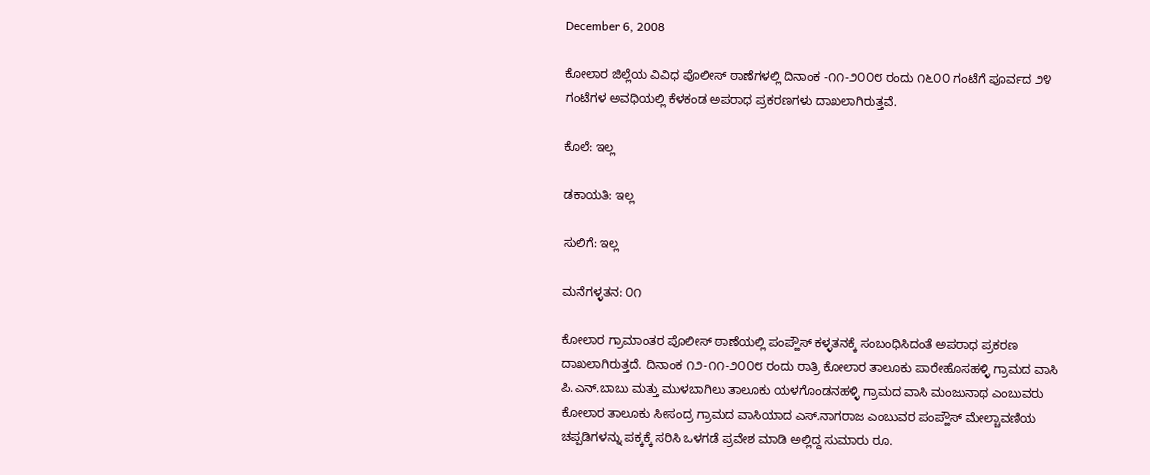December 6, 2008

ಕೋಲಾರ ಜಿಲ್ಲೆಯ ವಿವಿಧ ಪೊಲೀಸ್ ಠಾಣೆಗಳಲ್ಲಿ ದಿನಾಂಕ -೧೧-೨೦೦೮ ರಂದು ೧೬೦೦ ಗಂಟೆಗೆ ಪೂರ್ವದ ೨೪ ಗಂಟೆಗಳ ಅವಧಿಯಲ್ಲಿ ಕೆಳಕಂಡ ಅಪರಾಧ ಪ್ರಕರಣಗಳು ದಾಖಲಾಗಿರುತ್ತವೆ.

ಕೊಲೆ: ಇಲ್ಲ

ಡಕಾಯತಿ: ಇಲ್ಲ

ಸುಲಿಗೆ: ಇಲ್ಲ

ಮನೆಗಳ್ಳತನ: ೦೧

ಕೋಲಾರ ಗ್ರಾಮಾಂತರ ಪೊಲೀಸ್ ಠಾಣೆಯಲ್ಲಿ ಪಂಪ್ಹೌಸ್ ಕಳ್ಳತನಕ್ಕೆ ಸಂಬಂಧಿಸಿದಂತೆ ಅಪರಾಧ ಪ್ರಕರಣ ದಾಖಲಾಗಿರುತ್ತದೆ. ದಿನಾಂಕ ೧೨-೧೧-೨೦೦೮ ರಂದು ರಾತ್ರಿ ಕೋಲಾರ ತಾಲೂಕು ಪಾರೇಹೊಸಹಳ್ಳಿ ಗ್ರಾಮದ ವಾಸಿ ಪಿ.ಎನ್.ಬಾಬು ಮತ್ತು ಮುಳಬಾಗಿಲು ತಾಲೂಕು ಯಳಗೊಂಡನಹಳ್ಳಿ ಗ್ರಾಮದ ವಾಸಿ ಮಂಜುನಾಥ ಎಂಬುವರು ಕೋಲಾರ ತಾಲೂಕು ಸೀಸಂದ್ರ ಗ್ರಾಮದ ವಾಸಿಯಾದ ಎಸ್.ನಾಗರಾಜ ಎಂಬುವರ ಪಂಪ್ಹೌಸ್ ಮೇಲ್ಚಾವಣಿಯ ಚಪ್ಪಡಿಗಳನ್ನು ಪಕ್ಕಕ್ಕೆ ಸರಿಸಿ ಒಳಗಡೆ ಪ್ರವೇಶ ಮಾಡಿ ಅಲ್ಲಿದ್ದ ಸುಮಾರು ರೂ.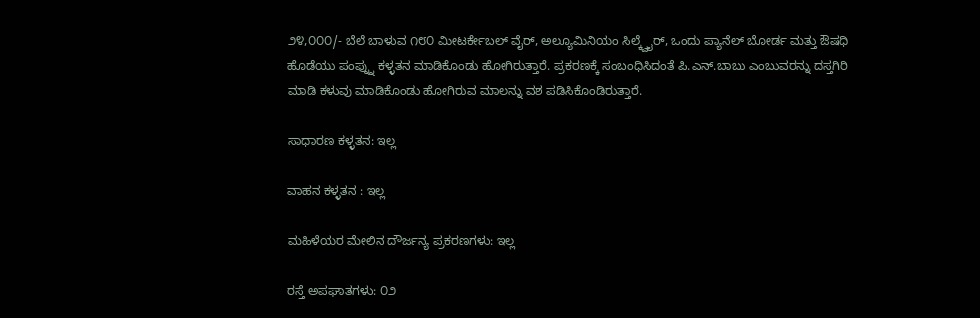೨೪,೦೦೦/- ಬೆಲೆ ಬಾಳುವ ೧೮೦ ಮೀಟರ್ಕೇಬಲ್ ವೈರ್‍, ಅಲ್ಯೂಮಿನಿಯಂ ಸಿಲ್ಕ್ವೈರ್‍, ಒಂದು ಪ್ಯಾನೆಲ್ ಬೋರ್ಡ ಮತ್ತು ಔಷಧಿ ಹೊಡೆಯು ಪಂಪ್ನ್ನು ಕಳ್ಳತನ ಮಾಡಿಕೊಂಡು ಹೋಗಿರುತ್ತಾರೆ. ಪ್ರಕರಣಕ್ಕೆ ಸಂಬಂಧಿಸಿದಂತೆ ಪಿ.ಎನ್.ಬಾಬು ಎಂಬುವರನ್ನು ದಸ್ತಗಿರಿ ಮಾಡಿ ಕಳುವು ಮಾಡಿಕೊಂಡು ಹೋಗಿರುವ ಮಾಲನ್ನು ವಶ ಪಡಿಸಿಕೊಂಡಿರುತ್ತಾರೆ.

ಸಾಧಾರಣ ಕಳ್ಳತನ: ಇಲ್ಲ

ವಾಹನ ಕಳ್ಳತನ : ಇಲ್ಲ

ಮಹಿಳೆಯರ ಮೇಲಿನ ದೌರ್ಜನ್ಯ ಪ್ರಕರಣಗಳು: ಇಲ್ಲ

ರಸ್ತೆ ಅಪಘಾತಗಳು: ೦೨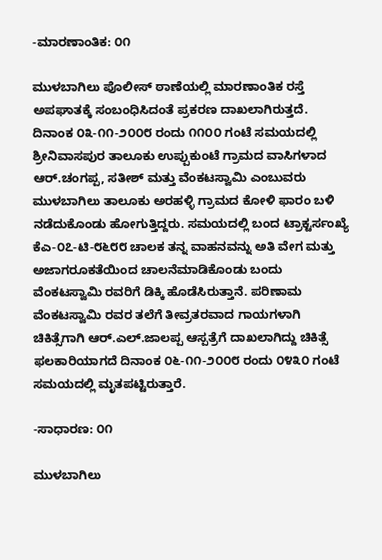-ಮಾರಣಾಂತಿಕ: ೦೧

ಮುಳಬಾಗಿಲು ಪೊಲೀಸ್ ಠಾಣೆಯಲ್ಲಿ ಮಾರಣಾಂತಿಕ ರಸ್ತೆ ಅಪಘಾತಕ್ಕೆ ಸಂಬಂಧಿಸಿದಂತೆ ಪ್ರಕರಣ ದಾಖಲಾಗಿರುತ್ತದೆ. ದಿನಾಂಕ ೦೩-೧೧-೨೦೦೮ ರಂದು ೧೧೦೦ ಗಂಟೆ ಸಮಯದಲ್ಲಿ ಶ್ರೀನಿವಾಸಪುರ ತಾಲೂಕು ಉಪ್ಪುಕುಂಟೆ ಗ್ರಾಮದ ವಾಸಿಗಳಾದ ಆರ್‍.ಚಂಗಪ್ಪ, ಸತೀಶ್ ಮತ್ತು ವೆಂಕಟಸ್ವಾಮಿ ಎಂಬುವರು ಮುಳಬಾಗಿಲು ತಾಲೂಕು ಅರಹಳ್ಳಿ ಗ್ರಾಮದ ಕೋಳಿ ಫಾರಂ ಬಳಿ ನಡೆದುಕೊಂಡು ಹೋಗುತ್ತಿದ್ದರು. ಸಮಯದಲ್ಲಿ ಬಂದ ಟ್ರಾಕ್ಟರ್ಸಂಖ್ಯೆ ಕೆಎ-೦೭-ಟಿ-೮೬೮೮ ಚಾಲಕ ತನ್ನ ವಾಹನವನ್ನು ಅತಿ ವೇಗ ಮತ್ತು ಅಜಾಗರೂಕತೆಯಿಂದ ಚಾಲನೆಮಾಡಿಕೊಂಡು ಬಂದು ವೆಂಕಟಸ್ವಾಮಿ ರವರಿಗೆ ಡಿಕ್ಕಿ ಹೊಡೆಸಿರುತ್ತಾನೆ. ಪರಿಣಾಮ ವೆಂಕಟಸ್ವಾಮಿ ರವರ ತಲೆಗೆ ತೀವ್ರತರವಾದ ಗಾಯಗಳಾಗಿ ಚಿಕಿತ್ಸೆಗಾಗಿ ಆರ್‍.ಎಲ್.ಜಾಲಪ್ಪ ಆಸ್ಪತ್ರೆಗೆ ದಾಖಲಾಗಿದ್ದು ಚಿಕಿತ್ಸೆ ಫಲಕಾರಿಯಾಗದೆ ದಿನಾಂಕ ೦೬-೧೧-೨೦೦೮ ರಂದು ೦೪೩೦ ಗಂಟೆ ಸಮಯದಲ್ಲಿ ಮೃತಪಟ್ಟಿರುತ್ತಾರೆ.

-ಸಾಧಾರಣ: ೦೧

ಮುಳಬಾಗಿಲು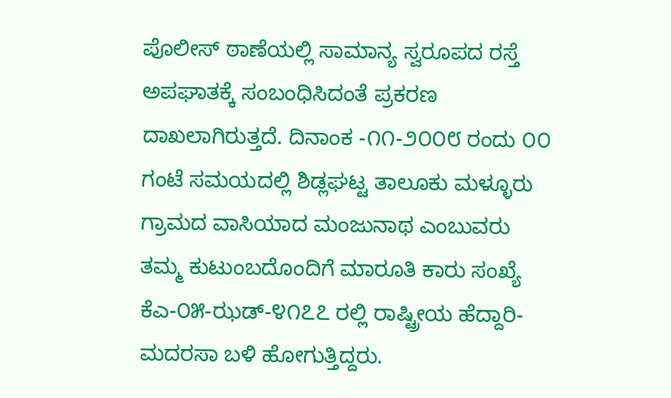ಪೊಲೀಸ್ ಠಾಣೆಯಲ್ಲಿ ಸಾಮಾನ್ಯ ಸ್ವರೂಪದ ರಸ್ತೆ ಅಪಘಾತಕ್ಕೆ ಸಂಬಂಧಿಸಿದಂತೆ ಪ್ರಕರಣ ದಾಖಲಾಗಿರುತ್ತದೆ. ದಿನಾಂಕ -೧೧-೨೦೦೮ ರಂದು ೦೦ ಗಂಟೆ ಸಮಯದಲ್ಲಿ ಶಿಡ್ಲಘಟ್ಟ ತಾಲೂಕು ಮಳ್ಳೂರು ಗ್ರಾಮದ ವಾಸಿಯಾದ ಮಂಜುನಾಥ ಎಂಬುವರು ತಮ್ಮ ಕುಟುಂಬದೊಂದಿಗೆ ಮಾರೂತಿ ಕಾರು ಸಂಖ್ಯೆ ಕೆಎ-೦೫-ಝಡ್-೪೧೭೭ ರಲ್ಲಿ ರಾಷ್ಟ್ರೀಯ ಹೆದ್ದಾರಿ- ಮದರಸಾ ಬಳಿ ಹೋಗುತ್ತಿದ್ದರು.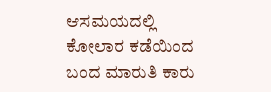ಆಸಮಯದಲ್ಲಿ ಕೋಲಾರ ಕಡೆಯಿಂದ ಬಂದ ಮಾರುತಿ ಕಾರು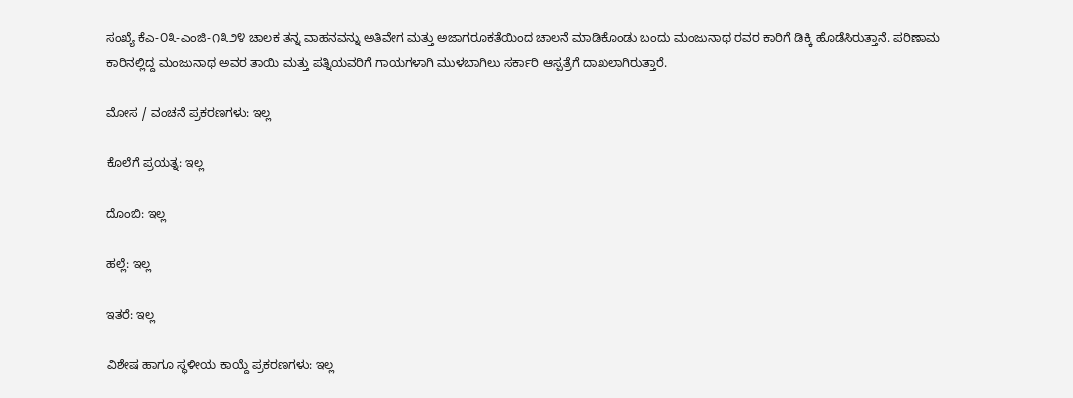ಸಂಖ್ಯೆ ಕೆಎ-೦೩-ಎಂಜಿ-೧೩೨೪ ಚಾಲಕ ತನ್ನ ವಾಹನವನ್ನು ಅತಿವೇಗ ಮತ್ತು ಅಜಾಗರೂಕತೆಯಿಂದ ಚಾಲನೆ ಮಾಡಿಕೊಂಡು ಬಂದು ಮಂಜುನಾಥ ರವರ ಕಾರಿಗೆ ಡಿಕ್ಕಿ ಹೊಡೆಸಿರುತ್ತಾನೆ. ಪರಿಣಾಮ ಕಾರಿನಲ್ಲಿದ್ದ ಮಂಜುನಾಥ ಅವರ ತಾಯಿ ಮತ್ತು ಪತ್ನಿಯವರಿಗೆ ಗಾಯಗಳಾಗಿ ಮುಳಬಾಗಿಲು ಸರ್ಕಾರಿ ಆಸ್ಪತ್ರೆಗೆ ದಾಖಲಾಗಿರುತ್ತಾರೆ.

ಮೋಸ / ವಂಚನೆ ಪ್ರಕರಣಗಳು: ಇಲ್ಲ

ಕೊಲೆಗೆ ಪ್ರಯತ್ನ: ಇಲ್ಲ

ದೊಂಬಿ: ಇಲ್ಲ

ಹಲ್ಲೆ: ಇಲ್ಲ

ಇತರೆ: ಇಲ್ಲ

ವಿಶೇಷ ಹಾಗೂ ಸ್ಥಳೀಯ ಕಾಯ್ದೆ ಪ್ರಕರಣಗಳು: ಇಲ್ಲ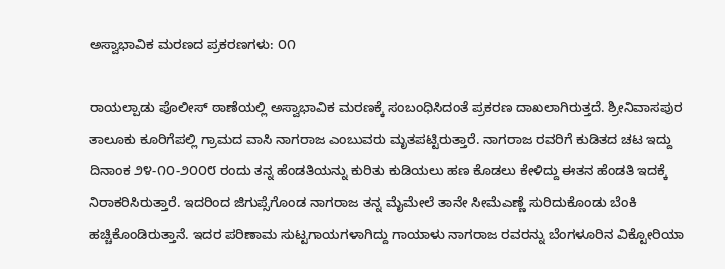ಅಸ್ವಾಭಾವಿಕ ಮರಣದ ಪ್ರಕರಣಗಳು: ೦೧

ರಾಯಲ್ಪಾಡು ಪೊಲೀಸ್ ಠಾಣೆಯಲ್ಲಿ ಅಸ್ವಾಭಾವಿಕ ಮರಣಕ್ಕೆ ಸಂಬಂಧಿಸಿದಂತೆ ಪ್ರಕರಣ ದಾಖಲಾಗಿರುತ್ತದೆ. ಶ್ರೀನಿವಾಸಪುರ ತಾಲೂಕು ಕೂರಿಗೆಪಲ್ಲಿ ಗ್ರಾಮದ ವಾಸಿ ನಾಗರಾಜ ಎಂಬುವರು ಮೃತಪಟ್ಟಿರುತ್ತಾರೆ. ನಾಗರಾಜ ರವರಿಗೆ ಕುಡಿತದ ಚಟ ಇದ್ದು ದಿನಾಂಕ ೨೪-೧೦-೨೦೦೮ ರಂದು ತನ್ನ ಹೆಂಡತಿಯನ್ನು ಕುರಿತು ಕುಡಿಯಲು ಹಣ ಕೊಡಲು ಕೇಳಿದ್ದು ಈತನ ಹೆಂಡತಿ ಇದಕ್ಕೆ ನಿರಾಕರಿಸಿರುತ್ತಾರೆ. ಇದರಿಂದ ಜಿಗುಪ್ಸೆಗೊಂಡ ನಾಗರಾಜ ತನ್ನ ಮೈಮೇಲೆ ತಾನೇ ಸೀಮೆಎಣ್ಣೆ ಸುರಿದುಕೊಂಡು ಬೆಂಕಿ ಹಚ್ಚಿಕೊಂಡಿರುತ್ತಾನೆ. ಇದರ ಪರಿಣಾಮ ಸುಟ್ಟಗಾಯಗಳಾಗಿದ್ದು ಗಾಯಾಳು ನಾಗರಾಜ ರವರನ್ನು ಬೆಂಗಳೂರಿನ ವಿಕ್ಟೋರಿಯಾ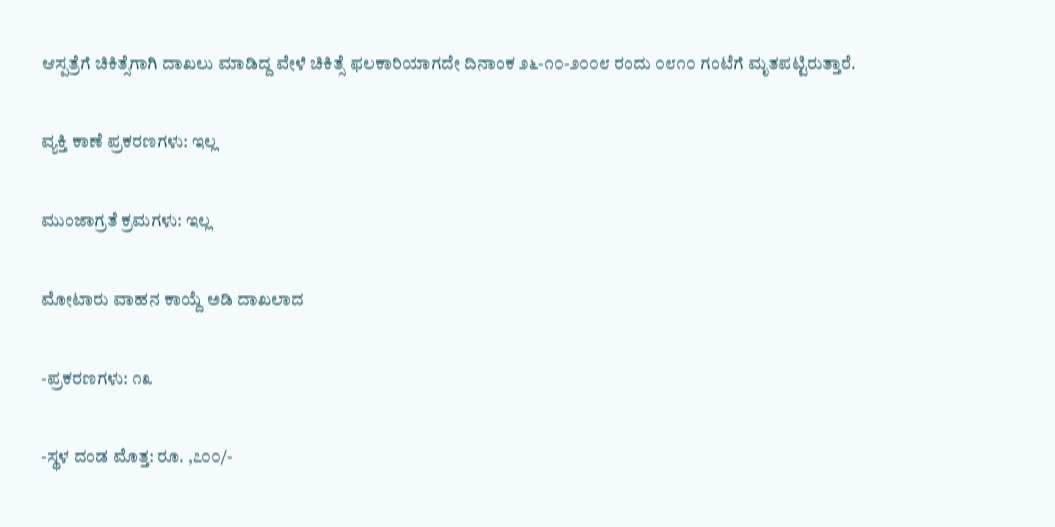ಆಸ್ಪತ್ರೆಗೆ ಚಿಕಿತ್ಸೆಗಾಗಿ ದಾಖಲು ಮಾಡಿದ್ದ ವೇಳೆ ಚಿಕಿತ್ಸೆ ಫಲಕಾರಿಯಾಗದೇ ದಿನಾಂಕ ೨೬-೧೦-೨೦೦೮ ರಂದು ೦೮೧೦ ಗಂಟೆಗೆ ಮೃತಪಟ್ಟಿರುತ್ತಾರೆ.

ವ್ಯಕ್ತಿ ಕಾಣೆ ಪ್ರಕರಣಗಳು: ಇಲ್ಲ

ಮುಂಜಾಗ್ರತೆ ಕ್ರಮಗಳು: ಇಲ್ಲ

ಮೋಟಾರು ವಾಹನ ಕಾಯ್ದೆ ಅಡಿ ದಾಖಲಾದ

-ಪ್ರಕರಣಗಳು: ೧೩

-ಸ್ಥಳ ದಂಡ ಮೊತ್ತ: ರೂ. ,೭೦೦/-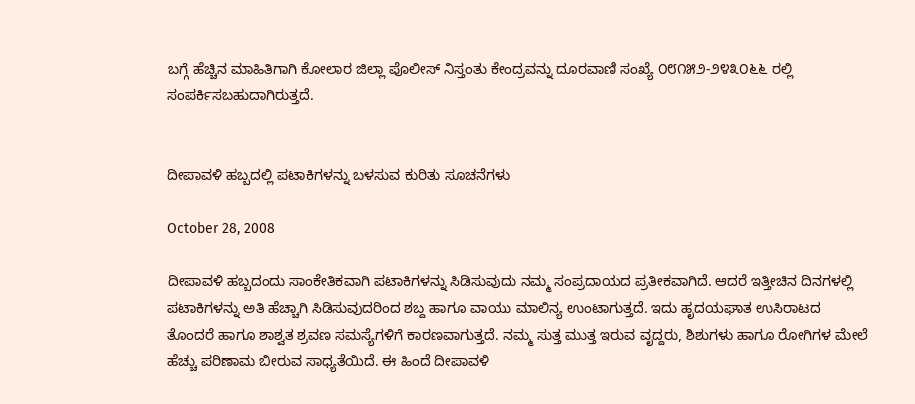ಬಗ್ಗೆ ಹೆಚ್ಚಿನ ಮಾಹಿತಿಗಾಗಿ ಕೋಲಾರ ಜಿಲ್ಲಾ ಪೊಲೀಸ್ ನಿಸ್ತಂತು ಕೇಂದ್ರವನ್ನು ದೂರವಾಣಿ ಸಂಖ್ಯೆ ೦೮೧೫೨-೨೪೩೦೬೬ ರಲ್ಲಿ ಸಂಪರ್ಕಿಸಬಹುದಾಗಿರುತ್ತದೆ.


ದೀಪಾವಳಿ ಹಬ್ಬದಲ್ಲಿ ಪಟಾಕಿಗಳನ್ನು ಬಳಸುವ ಕುರಿತು ಸೂಚನೆಗಳು

October 28, 2008

ದೀಪಾವಳಿ ಹಬ್ಬದಂದು ಸಾಂಕೇತಿಕವಾಗಿ ಪಟಾಕಿಗಳನ್ನು ಸಿಡಿಸುವುದು ನಮ್ಮ ಸಂಪ್ರದಾಯದ ಪ್ರತೀಕವಾಗಿದೆ. ಆದರೆ ಇತ್ತೀಚಿನ ದಿನಗಳಲ್ಲಿ ಪಟಾಕಿಗಳನ್ನು ಅತಿ ಹೆಚ್ಚಾಗಿ ಸಿಡಿಸುವುದರಿಂದ ಶಬ್ದ ಹಾಗೂ ವಾಯು ಮಾಲಿನ್ಯ ಉಂಟಾಗುತ್ತದೆ. ಇದು ಹೃದಯಘಾತ ಉಸಿರಾಟದ ತೊಂದರೆ ಹಾಗೂ ಶಾಶ್ವತ ಶ್ರವಣ ಸಮಸ್ಯೆಗಳಿಗೆ ಕಾರಣವಾಗುತ್ತದೆ. ನಮ್ಮ ಸುತ್ತ ಮುತ್ತ ಇರುವ ವೃದ್ದರು, ಶಿಶುಗಳು ಹಾಗೂ ರೋಗಿಗಳ ಮೇಲೆ ಹೆಚ್ಚು ಪರಿಣಾಮ ಬೀರುವ ಸಾಧ್ಯತೆಯಿದೆ. ಈ ಹಿಂದೆ ದೀಪಾವಳಿ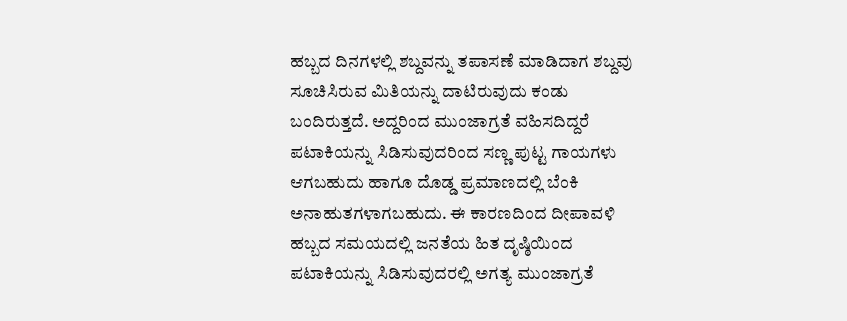ಹಬ್ಬದ ದಿನಗಳಲ್ಲಿ ಶಬ್ದವನ್ನು ತಪಾಸಣೆ ಮಾಡಿದಾಗ ಶಬ್ದವು ಸೂಚಿಸಿರುವ ಮಿತಿಯನ್ನು ದಾಟಿರುವುದು ಕಂಡು ಬಂದಿರುತ್ತದೆ. ಅದ್ದರಿಂದ ಮುಂಜಾಗ್ರತೆ ವಹಿಸದಿದ್ದರೆ ಪಟಾಕಿಯನ್ನು ಸಿಡಿಸುವುದರಿಂದ ಸಣ್ಣ ಪುಟ್ಟ ಗಾಯಗಳು ಆಗಬಹುದು ಹಾಗೂ ದೊಡ್ಡ ಪ್ರಮಾಣದಲ್ಲಿ ಬೆಂಕಿ ಅನಾಹುತಗಳಾಗಬಹುದು. ಈ ಕಾರಣದಿಂದ ದೀಪಾವಳಿ ಹಬ್ಬದ ಸಮಯದಲ್ಲಿ ಜನತೆಯ ಹಿತ ದೃಷ್ಠಿಯಿಂದ ಪಟಾಕಿಯನ್ನು ಸಿಡಿಸುವುದರಲ್ಲಿ ಅಗತ್ಯ ಮುಂಜಾಗ್ರತೆ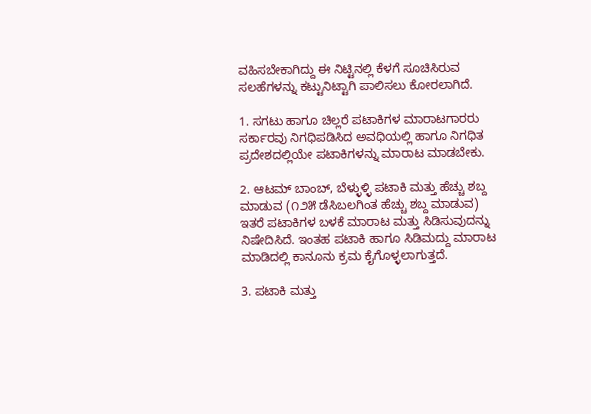ವಹಿಸಬೇಕಾಗಿದ್ದು ಈ ನಿಟ್ಟಿನಲ್ಲಿ ಕೆಳಗೆ ಸೂಚಿಸಿರುವ ಸಲಹೆಗಳನ್ನು ಕಟ್ಟುನಿಟ್ಟಾಗಿ ಪಾಲಿಸಲು ಕೋರಲಾಗಿದೆ.

1. ಸಗಟು ಹಾಗೂ ಚಿಲ್ಲರೆ ಪಟಾಕಿಗಳ ಮಾರಾಟಗಾರರು ಸರ್ಕಾರವು ನಿಗಧಿಪಡಿಸಿದ ಅವಧಿಯಲ್ಲಿ ಹಾಗೂ ನಿಗಧಿತ ಪ್ರದೇಶದಲ್ಲಿಯೇ ಪಟಾಕಿಗಳನ್ನು ಮಾರಾಟ ಮಾಡಬೇಕು.

2. ಆಟಮ್‌ ಬಾಂಬ್‌, ಬೆಳ್ಳುಳ್ಳಿ ಪಟಾಕಿ ಮತ್ತು ಹೆಚ್ಚು ಶಬ್ದ ಮಾಡುವ (೧೨೫ ಡೆಸಿಬಲಗಿಂತ ಹೆಚ್ಚು ಶಬ್ದ ಮಾಡುವ) ಇತರೆ ಪಟಾಕಿಗಳ ಬಳಕೆ ಮಾರಾಟ ಮತ್ತು ಸಿಡಿಸುವುದನ್ನು ನಿಷೇದಿಸಿದೆ. ಇಂತಹ ಪಟಾಕಿ ಹಾಗೂ ಸಿಡಿಮದ್ದು ಮಾರಾಟ ಮಾಡಿದಲ್ಲಿ ಕಾನೂನು ಕ್ರಮ ಕೈಗೊಳ್ಳಲಾಗುತ್ತದೆ.

3. ಪಟಾಕಿ ಮತ್ತು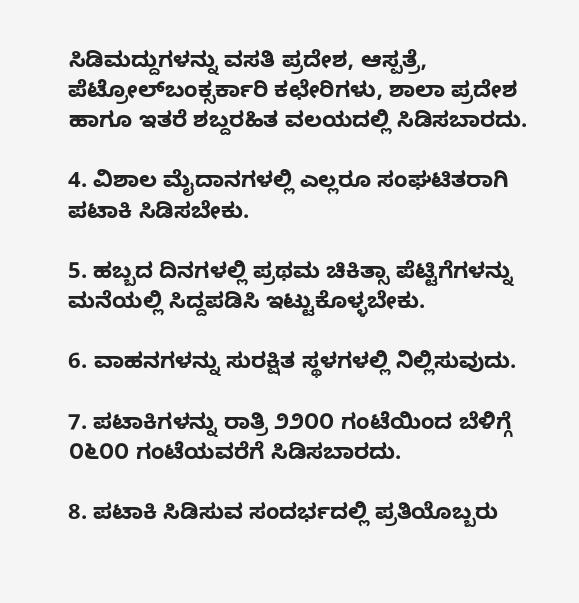ಸಿಡಿಮದ್ದುಗಳನ್ನು ವಸತಿ ಪ್ರದೇಶ, ಆಸ್ಪತ್ರೆ, ಪೆಟ್ರೋಲ್‌ಬಂಕ್ಸರ್ಕಾರಿ ಕಛೇರಿಗಳು, ಶಾಲಾ ಪ್ರದೇಶ ಹಾಗೂ ಇತರೆ ಶಬ್ದರಹಿತ ವಲಯದಲ್ಲಿ ಸಿಡಿಸಬಾರದು.

4. ವಿಶಾಲ ಮೈದಾನಗಳಲ್ಲಿ ಎಲ್ಲರೂ ಸಂಘಟಿತರಾಗಿ ಪಟಾಕಿ ಸಿಡಿಸಬೇಕು.

5. ಹಬ್ಬದ ದಿನಗಳಲ್ಲಿ ಪ್ರಥಮ ಚಿಕಿತ್ಸಾ ಪೆಟ್ಟಿಗೆಗಳನ್ನು ಮನೆಯಲ್ಲಿ ಸಿದ್ದಪಡಿಸಿ ಇಟ್ಟುಕೊಳ್ಳಬೇಕು.

6. ವಾಹನಗಳನ್ನು ಸುರಕ್ಷಿತ ಸ್ಥಳಗಳಲ್ಲಿ ನಿಲ್ಲಿಸುವುದು.

7. ಪಟಾಕಿಗಳನ್ನು ರಾತ್ರಿ ೨೨೦೦ ಗಂಟೆಯಿಂದ ಬೆಳಿಗ್ಗೆ ೦೬೦೦ ಗಂಟೆಯವರೆಗೆ ಸಿಡಿಸಬಾರದು.

8. ಪಟಾಕಿ ಸಿಡಿಸುವ ಸಂದರ್ಭದಲ್ಲಿ ಪ್ರತಿಯೊಬ್ಬರು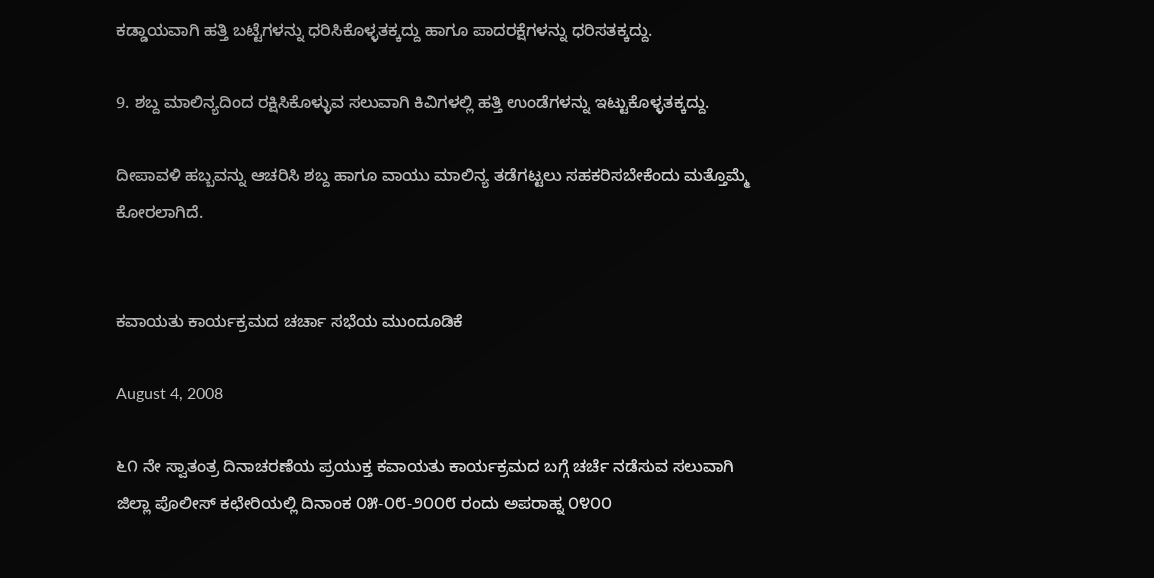ಕಡ್ಡಾಯವಾಗಿ ಹತ್ತಿ ಬಟ್ಟೆಗಳನ್ನು ಧರಿಸಿಕೊಳ್ಳತಕ್ಕದ್ದು ಹಾಗೂ ಪಾದರಕ್ಷೆಗಳನ್ನು ಧರಿಸತಕ್ಕದ್ದು.

9. ಶಬ್ದ ಮಾಲಿನ್ಯದಿಂದ ರಕ್ಷಿಸಿಕೊಳ್ಳುವ ಸಲುವಾಗಿ ಕಿವಿಗಳಲ್ಲಿ ಹತ್ತಿ ಉಂಡೆಗಳನ್ನು ಇಟ್ಟುಕೊಳ್ಳತಕ್ಕದ್ದು.

ದೀಪಾವಳಿ ಹಬ್ಬವನ್ನು ಆಚರಿಸಿ ಶಬ್ದ ಹಾಗೂ ವಾಯು ಮಾಲಿನ್ಯ ತಡೆಗಟ್ಟಲು ಸಹಕರಿಸಬೇಕೆಂದು ಮತ್ತೊಮ್ಮೆ ಕೋರಲಾಗಿದೆ.


ಕವಾಯತು ಕಾರ್ಯಕ್ರಮದ ಚರ್ಚಾ ಸಭೆಯ ಮುಂದೂಡಿಕೆ

August 4, 2008

೬೧ ನೇ ಸ್ವಾತಂತ್ರ ದಿನಾಚರಣೆಯ ಪ್ರಯುಕ್ತ ಕವಾಯತು ಕಾರ್ಯಕ್ರಮದ ಬಗ್ಗೆ ಚರ್ಚೆ ನಡೆಸುವ ಸಲುವಾಗಿ ಜಿಲ್ಲಾ ಪೊಲೀಸ್ ಕಛೇರಿಯಲ್ಲಿ ದಿನಾಂಕ ೦೫-೦೮-೨೦೦೮ ರಂದು ಅಪರಾಹ್ನ ೦೪೦೦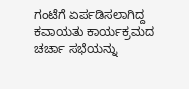ಗಂಟೆಗೆ ಏರ್ಪಡಿಸಲಾಗಿದ್ದ ಕವಾಯತು ಕಾರ್ಯಕ್ರಮದ ಚರ್ಚಾ ಸಭೆಯನ್ನು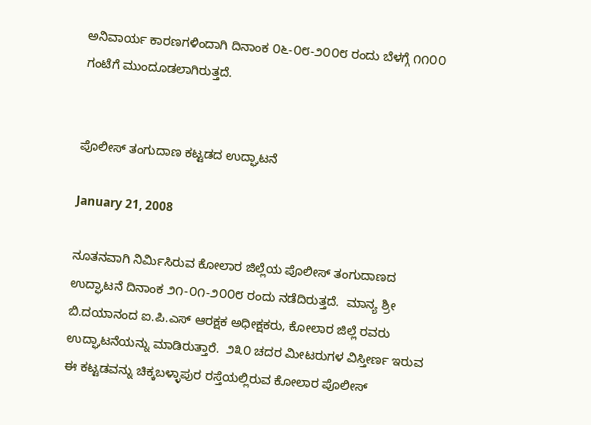ಅನಿವಾರ್ಯ ಕಾರಣಗಳಿಂದಾಗಿ ದಿನಾಂಕ ೦೬-೦೮-೨೦೦೮ ರಂದು ಬೆಳಗ್ಗೆ ೧೧೦೦ ಗಂಟೆಗೆ ಮುಂದೂಡಲಾಗಿರುತ್ತದೆ.


ಪೊಲೀಸ್ ತಂಗುದಾಣ ಕಟ್ಟಡದ ಉದ್ಘಾಟನೆ

January 21, 2008

ನೂತನವಾಗಿ ನಿರ್ಮಿಸಿರುವ ಕೋಲಾರ ಜಿಲ್ಲೆಯ ಪೊಲೀಸ್ ತಂಗುದಾಣದ ಉದ್ಘಾಟನೆ ದಿನಾಂಕ ೨೧-೦೧-೨೦೦೮ ರಂದು ನಡೆದಿರುತ್ತದೆ.  ಮಾನ್ಯ ಶ್ರೀ ಬಿ.ದಯಾನಂದ ಐ.ಪಿ.ಎಸ್ ಆರಕ್ಷಕ ಅಧೀಕ್ಷಕರು, ಕೋಲಾರ ಜಿಲ್ಲೆ ರವರು ಉದ್ಘಾಟನೆಯನ್ನು ಮಾಡಿರುತ್ತಾರೆ.  ೨೩೦ ಚದರ ಮೀಟರುಗಳ ವಿಸ್ತೀರ್ಣ ಇರುವ ಈ ಕಟ್ಟಡವನ್ನು ಚಿಕ್ಕಬಳ್ಳಾಪುರ ರಸ್ತೆಯಲ್ಲಿರುವ ಕೋಲಾರ ಪೊಲೀಸ್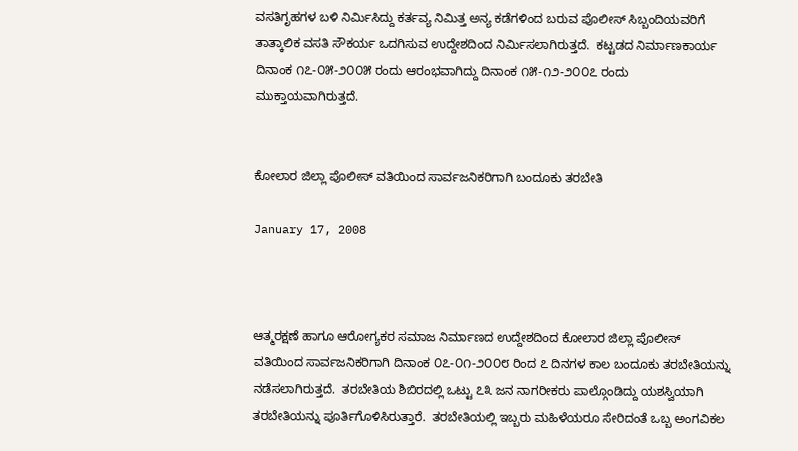ವಸತಿಗೃಹಗಳ ಬಳಿ ನಿರ್ಮಿಸಿದ್ದು ಕರ್ತವ್ಯ ನಿಮಿತ್ತ ಅನ್ಯ ಕಡೆಗಳಿಂದ ಬರುವ ಪೊಲೀಸ್ ಸಿಬ್ಬಂದಿಯವರಿಗೆ  ತಾತ್ಕಾಲಿಕ ವಸತಿ ಸೌಕರ್ಯ ಒದಗಿಸುವ ಉದ್ದೇಶದಿಂದ ನಿರ್ಮಿಸಲಾಗಿರುತ್ತದೆ.  ಕಟ್ಟಡದ ನಿರ್ಮಾಣಕಾರ್ಯ ದಿನಾಂಕ ೧೭-೦೫-೨೦೦೫ ರಂದು ಆರಂಭವಾಗಿದ್ದು ದಿನಾಂಕ ೧೫-೧೨-೨೦೦೭ ರಂದು ಮುಕ್ತಾಯವಾಗಿರುತ್ತದೆ.


ಕೋಲಾರ ಜಿಲ್ಲಾ ಪೊಲೀಸ್ ವತಿಯಿಂದ ಸಾರ್ವಜನಿಕರಿಗಾಗಿ ಬಂದೂಕು ತರಬೇತಿ

January 17, 2008



ಆತ್ಮರಕ್ಷಣೆ ಹಾಗೂ ಆರೋಗ್ಯಕರ ಸಮಾಜ ನಿರ್ಮಾಣದ ಉದ್ದೇಶದಿಂದ ಕೋಲಾರ ಜಿಲ್ಲಾ ಪೊಲೀಸ್ ವತಿಯಿಂದ ಸಾರ್ವಜನಿಕರಿಗಾಗಿ ದಿನಾಂಕ ೦೭-೦೧-೨೦೦೮ ರಿಂದ ೭ ದಿನಗಳ ಕಾಲ ಬಂದೂಕು ತರಬೇತಿಯನ್ನು ನಡೆಸಲಾಗಿರುತ್ತದೆ.  ತರಬೇತಿಯ ಶಿಬಿರದಲ್ಲಿ ಒಟ್ಟು ೭೩ ಜನ ನಾಗರೀಕರು ಪಾಲ್ಗೊಂಡಿದ್ದು ಯಶಸ್ವಿಯಾಗಿ ತರಬೇತಿಯನ್ನು ಪೂರ್ತಿಗೊಳಿಸಿರುತ್ತಾರೆ.  ತರಬೇತಿಯಲ್ಲಿ ಇಬ್ಬರು ಮಹಿಳೆಯರೂ ಸೇರಿದಂತೆ ಒಬ್ಬ ಅಂಗವಿಕಲ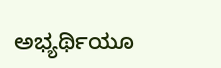ಅಭ್ಯರ್ಥಿಯೂ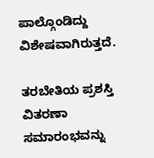ಪಾಲ್ಗೊಂಡಿದ್ದು ವಿಶೇಷವಾಗಿರುತ್ತದೆ.

ತರಬೇತಿಯ ಪ್ರಶಸ್ತಿ ವಿತರಣಾ ಸಮಾರಂಭವನ್ನು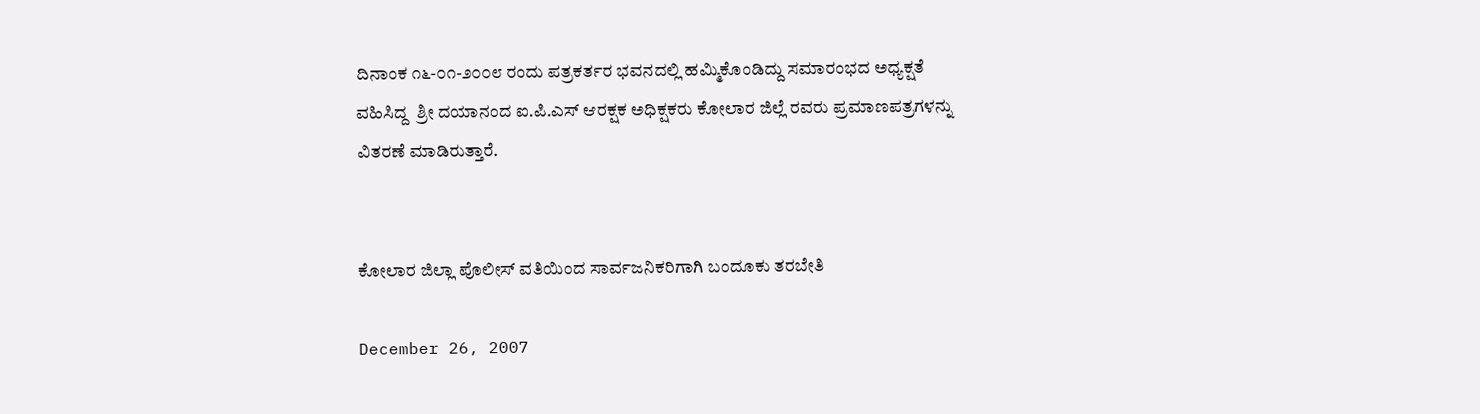ದಿನಾಂಕ ೧೬-೦೧-೨೦೦೮ ರಂದು ಪತ್ರಕರ್ತರ ಭವನದಲ್ಲಿ ಹಮ್ಮಿಕೊಂಡಿದ್ದು ಸಮಾರಂಭದ ಅಧ್ಯಕ್ಷತೆ ವಹಿಸಿದ್ದ  ಶ್ರೀ ದಯಾನಂದ ಐ.ಪಿ.ಎಸ್ ಆರಕ್ಷಕ ಅಧಿಕ್ಷಕರು ಕೋಲಾರ ಜಿಲ್ಲೆ ರವರು ಪ್ರಮಾಣಪತ್ರಗಳನ್ನು ವಿತರಣೆ ಮಾಡಿರುತ್ತಾರೆ.


ಕೋಲಾರ ಜಿಲ್ಲಾ ಪೊಲೀಸ್ ವತಿಯಿಂದ ಸಾರ್ವಜನಿಕರಿಗಾಗಿ ಬಂದೂಕು ತರಬೇತಿ

December 26, 2007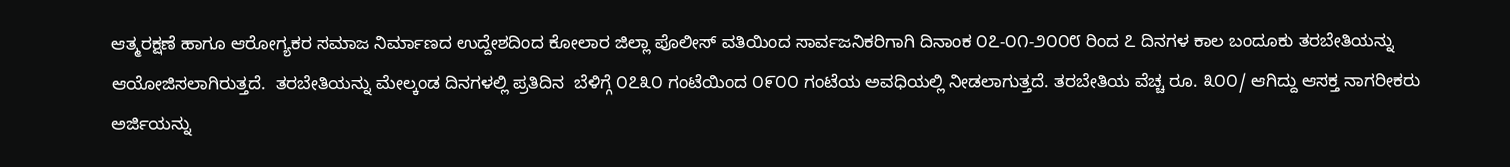ಆತ್ಮರಕ್ಷಣೆ ಹಾಗೂ ಆರೋಗ್ಯಕರ ಸಮಾಜ ನಿರ್ಮಾಣದ ಉದ್ದೇಶದಿಂದ ಕೋಲಾರ ಜಿಲ್ಲಾ ಪೊಲೀಸ್ ವತಿಯಿಂದ ಸಾರ್ವಜನಿಕರಿಗಾಗಿ ದಿನಾಂಕ ೦೭-೦೧-೨೦೦೮ ರಿಂದ ೭ ದಿನಗಳ ಕಾಲ ಬಂದೂಕು ತರಬೇತಿಯನ್ನು ಆಯೋಜಿಸಲಾಗಿರುತ್ತದೆ.  ತರಬೇತಿಯನ್ನು ಮೇಲ್ಕಂಡ ದಿನಗಳಲ್ಲಿ ಪ್ರತಿದಿನ  ಬೆಳಿಗ್ಗೆ ೦೭೩೦ ಗಂಟೆಯಿಂದ ೦೯೦೦ ಗಂಟೆಯ ಅವಧಿಯಲ್ಲಿ ನೀಡಲಾಗುತ್ತದೆ. ತರಬೇತಿಯ ವೆಚ್ಚ ರೂ. ೩೦೦/ ಆಗಿದ್ದು ಆಸಕ್ತ ನಾಗರೀಕರು ಅರ್ಜಿಯನ್ನು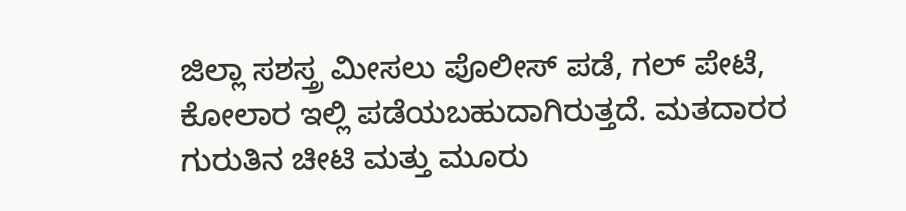ಜಿಲ್ಲಾ ಸಶಸ್ತ್ರ ಮೀಸಲು ಪೊಲೀಸ್ ಪಡೆ, ಗಲ್ ಪೇಟೆ, ಕೋಲಾರ ಇಲ್ಲಿ ಪಡೆಯಬಹುದಾಗಿರುತ್ತದೆ. ಮತದಾರರ ಗುರುತಿನ ಚೀಟಿ ಮತ್ತು ಮೂರು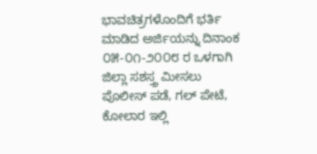ಭಾವಚಿತ್ರಗಳೊಂದಿಗೆ ಭರ್ತಿ ಮಾಡಿದ ಅರ್ಜಿಯನ್ನು ದಿನಾಂಕ ೦೫-೦೧-೨೦೦೮ ರ ಒಳಗಾಗಿ ಜಿಲ್ಲಾ ಸಶಸ್ತ್ರ ಮೀಸಲು ಪೊಲೀಸ್ ಪಡೆ, ಗಲ್ ಪೇಟೆ, ಕೋಲಾರ ಇಲ್ಲಿ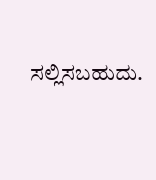ಸಲ್ಲಿಸಬಹುದು.